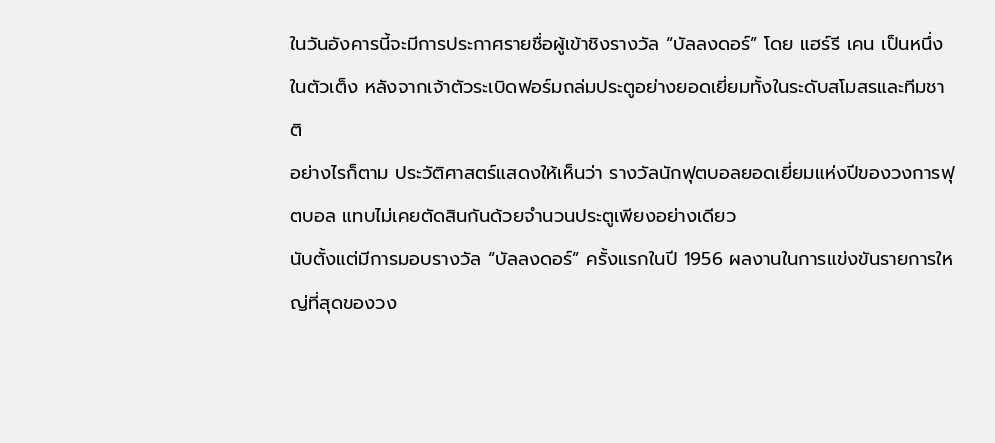ในวันอังคารนี้จะมีการประกาศรายชื่อผู้เข้าชิงรางวัล “บัลลงดอร์” โดย แฮร์รี เคน เป็นหนึ่งในตัวเต็ง หลังจากเจ้าตัวระเบิดฟอร์มถล่มประตูอย่างยอดเยี่ยมทั้งในระดับสโมสรและทีมชาติ
อย่างไรก็ตาม ประวัติศาสตร์แสดงให้เห็นว่า รางวัลนักฟุตบอลยอดเยี่ยมแห่งปีของวงการฟุตบอล แทบไม่เคยตัดสินกันด้วยจำนวนประตูเพียงอย่างเดียว
นับตั้งแต่มีการมอบรางวัล “บัลลงดอร์” ครั้งแรกในปี 1956 ผลงานในการแข่งขันรายการใหญ่ที่สุดของวง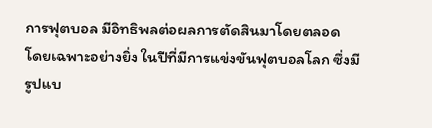การฟุตบอล มีอิทธิพลต่อผลการตัดสินมาโดยตลอด
โดยเฉพาะอย่างยิ่ง ในปีที่มีการแข่งขันฟุตบอลโลก ซึ่งมีรูปแบ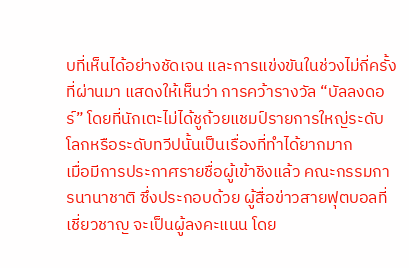บที่เห็นได้อย่างชัดเจน และการแข่งขันในช่วงไม่กี่ครั้งที่ผ่านมา แสดงให้เห็นว่า การคว้ารางวัล “บัลลงดอร์” โดยที่นักเตะไม่ได้ชูถ้วยแชมป์รายการใหญ่ระดับโลกหรือระดับทวีปนั้นเป็นเรื่องที่ทำได้ยากมาก
เมื่อมีการประกาศรายชื่อผู้เข้าชิงแล้ว คณะกรรมการนานาชาติ ซึ่งประกอบด้วย ผู้สื่อข่าวสายฟุตบอลที่เชี่ยวชาญ จะเป็นผู้ลงคะแนน โดย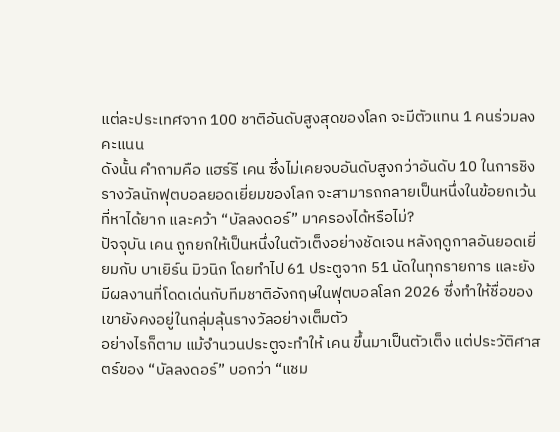แต่ละประเทศจาก 100 ชาติอันดับสูงสุดของโลก จะมีตัวแทน 1 คนร่วมลงคะแนน
ดังนั้น คำถามคือ แฮร์รี เคน ซึ่งไม่เคยจบอันดับสูงกว่าอันดับ 10 ในการชิงรางวัลนักฟุตบอลยอดเยี่ยมของโลก จะสามารถกลายเป็นหนึ่งในข้อยกเว้นที่หาได้ยาก และคว้า “บัลลงดอร์” มาครองได้หรือไม่?
ปัจจุบัน เคน ถูกยกให้เป็นหนึ่งในตัวเต็งอย่างชัดเจน หลังฤดูกาลอันยอดเยี่ยมกับ บาเยิร์น มิวนิก โดยทำไป 61 ประตูจาก 51 นัดในทุกรายการ และยังมีผลงานที่โดดเด่นกับทีมชาติอังกฤษในฟุตบอลโลก 2026 ซึ่งทำให้ชื่อของเขายังคงอยู่ในกลุ่มลุ้นรางวัลอย่างเต็มตัว
อย่างไรก็ตาม แม้จำนวนประตูจะทำให้ เคน ขึ้นมาเป็นตัวเต็ง แต่ประวัติศาสตร์ของ “บัลลงดอร์” บอกว่า “แชม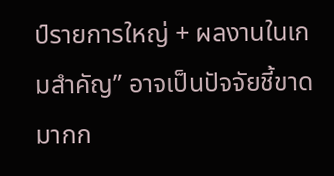ป์รายการใหญ่ + ผลงานในเกมสำคัญ” อาจเป็นปัจจัยชี้ขาดมากก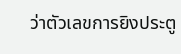ว่าตัวเลขการยิงประตู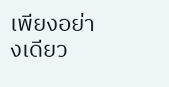เพียงอย่างเดียว